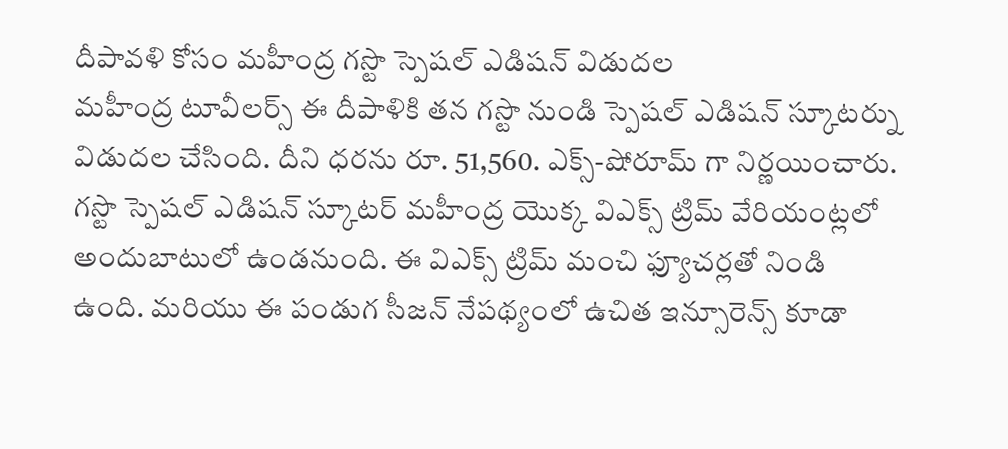దీపావళి కోసం మహీంద్ర గస్టొ స్పెషల్ ఎడిషన్ విడుదల
మహీంద్ర టూవీలర్స్ ఈ దీపాళికి తన గస్టొ నుండి స్పెషల్ ఎడిషన్ స్కూటర్ను విడుదల చేసింది. దీని ధరను రూ. 51,560. ఎక్స్-షోరూమ్ గా నిర్ణయించారు. గస్టొ స్పెషల్ ఎడిషన్ స్కూటర్ మహీంద్ర యొక్క విఎక్స్ ట్రిమ్ వేరియంట్లలో అందుబాటులో ఉండనుంది. ఈ విఎక్స్ ట్రిమ్ మంచి ఫ్యూచర్లతో నిండి ఉంది. మరియు ఈ పండుగ సీజన్ నేపథ్యంలో ఉచిత ఇన్సూరెన్స్ కూడా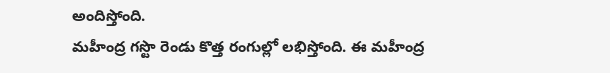అందిస్తోంది.
మహీంద్ర గస్టొ రెండు కొత్త రంగుల్లో లభిస్తోంది. ఈ మహీంద్ర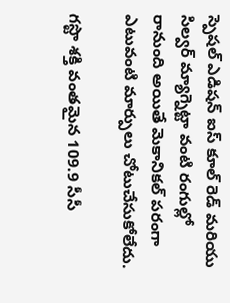స్పెషల్ ఎడిషన్ ఐస్ కూల్ రెడ్ మరియు సిల్వర్ మ్యాగ్నెట్టా వంటి రంగుల్లో రానుంది అయితే మెకానికల్ పరంగా ఎటువంటి మార్పులు చోటుచేసుకోలేదు.

గస్టొ శక్తి వంతమైన 109.9 సీసీ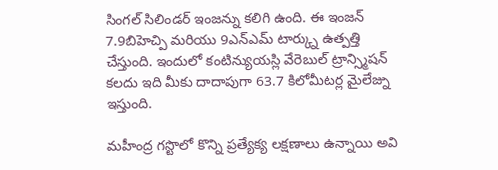సింగల్ సిలిండర్ ఇంజన్ను కలిగి ఉంది. ఈ ఇంజన్ 7.9బిహెచ్పి మరియు 9ఎన్ఎమ్ టార్క్ను ఉత్పత్తి చేస్తుంది. ఇందులో కంటిన్యుయస్లి వేరెబుల్ ట్రాన్స్మిషన్ కలదు ఇది మీకు దాదాపుగా 63.7 కిలోమీటర్ల మైలేజ్ను ఇస్తుంది.

మహీంద్ర గస్టొలో కొన్ని ప్రత్యేక్య లక్షణాలు ఉన్నాయి అవి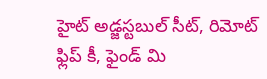హైట్ అడ్జస్టబుల్ సీట్, రిమోట్ ఫ్లిప్ కీ, ఫైండ్ మి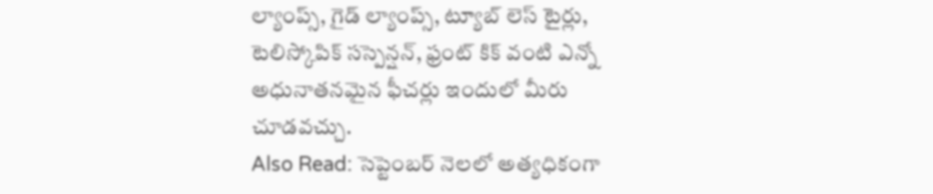ల్యాంప్స్, గైడ్ ల్యాంప్స్, ట్యూబ్ లెస్ టైర్లు, టెలిస్కోపిక్ సస్పెన్షన్, ఫ్రంట్ కిక్ వంటి ఎన్నో అధునాతనమైన ఫీచర్లు ఇందులో మీరు చూడవచ్చు.
Also Read: సెప్టెంబర్ నెలలో అత్యధికంగా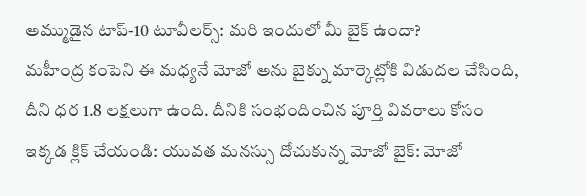అమ్ముడైన టాప్-10 టూవీలర్స్: మరి ఇందులో మీ బైక్ ఉందా?
మహీంద్ర కంపెని ఈ మధ్యనే మోజో అను బైక్ను మార్కెట్లోకి విడుదల చేసింది, దీని ధర 1.8 లక్షలుగా ఉంది. దీనికి సంభందించిన పూర్తి వివరాలు కోసం ఇక్కడ క్లిక్ చేయండి: యువత మనస్సు దోచుకున్న మోజో బైక్: మోజో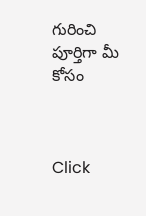గురించి పూర్తిగా మీ కోసం



Click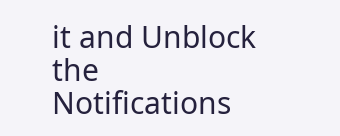it and Unblock the Notifications